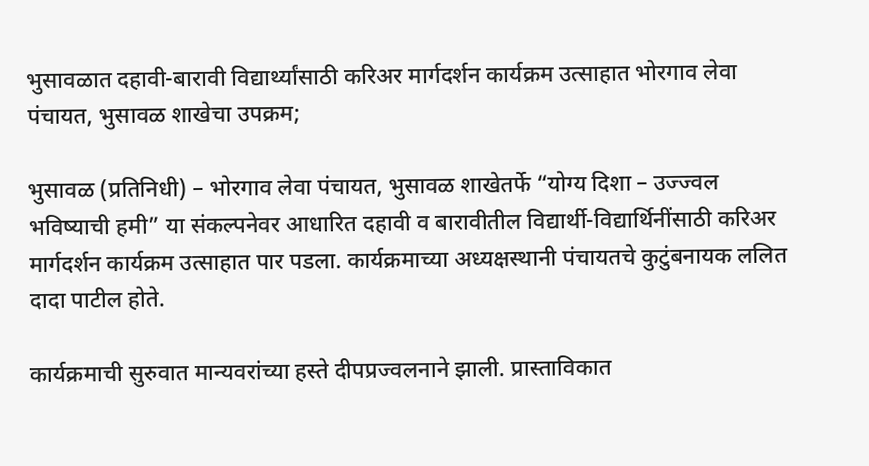भुसावळात दहावी-बारावी विद्यार्थ्यांसाठी करिअर मार्गदर्शन कार्यक्रम उत्साहात भोरगाव लेवा पंचायत, भुसावळ शाखेचा उपक्रम;

भुसावळ (प्रतिनिधी) – भोरगाव लेवा पंचायत, भुसावळ शाखेतर्फे “योग्य दिशा – उज्ज्वल भविष्याची हमी” या संकल्पनेवर आधारित दहावी व बारावीतील विद्यार्थी-विद्यार्थिनींसाठी करिअर मार्गदर्शन कार्यक्रम उत्साहात पार पडला. कार्यक्रमाच्या अध्यक्षस्थानी पंचायतचे कुटुंबनायक ललित दादा पाटील होते.

कार्यक्रमाची सुरुवात मान्यवरांच्या हस्ते दीपप्रज्वलनाने झाली. प्रास्ताविकात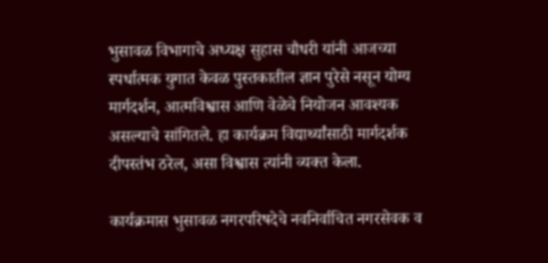भुसावळ विभागाचे अध्यक्ष सुहास चौधरी यांनी आजच्या स्पर्धात्मक युगात केवळ पुस्तकातील ज्ञान पुरेसे नसून योग्य मार्गदर्शन, आत्मविश्वास आणि वेळेचे नियोजन आवश्यक असल्याचे सांगितले. हा कार्यक्रम विद्यार्थ्यांसाठी मार्गदर्शक दीपस्तंभ ठरेल, असा विश्वास त्यांनी व्यक्त केला.

कार्यक्रमास भुसावळ नगरपरिषदेचे नवनिर्वाचित नगरसेवक व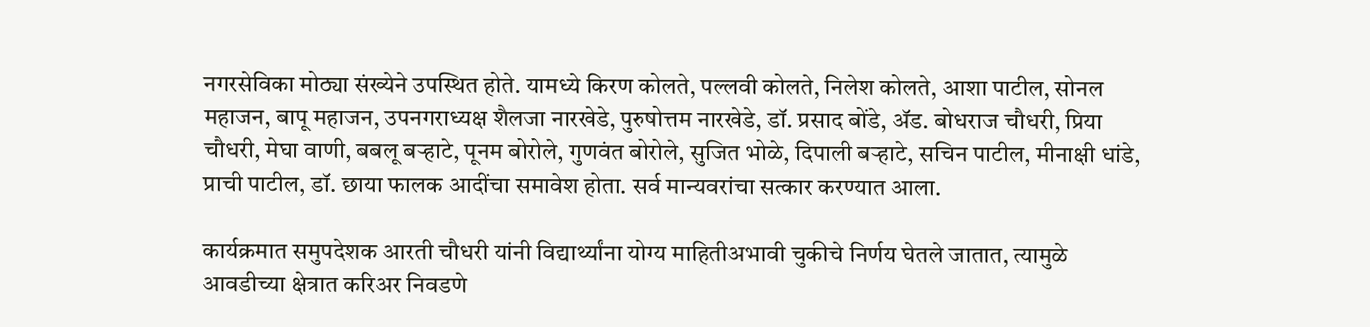नगरसेविका मोठ्या संख्येने उपस्थित होते. यामध्ये किरण कोलते, पल्लवी कोलते, निलेश कोलते, आशा पाटील, सोनल महाजन, बापू महाजन, उपनगराध्यक्ष शैलजा नारखेडे, पुरुषोत्तम नारखेडे, डॉ. प्रसाद बोंडे, ॲड. बोधराज चौधरी, प्रिया चौधरी, मेघा वाणी, बबलू बऱ्हाटे, पूनम बोरोले, गुणवंत बोरोले, सुजित भोळे, दिपाली बऱ्हाटे, सचिन पाटील, मीनाक्षी धांडे, प्राची पाटील, डॉ. छाया फालक आदींचा समावेश होता. सर्व मान्यवरांचा सत्कार करण्यात आला.

कार्यक्रमात समुपदेशक आरती चौधरी यांनी विद्यार्थ्यांना योग्य माहितीअभावी चुकीचे निर्णय घेतले जातात, त्यामुळे आवडीच्या क्षेत्रात करिअर निवडणे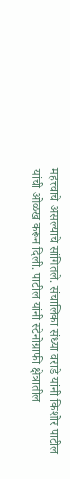महत्त्वाचे असल्याचे सांगितले. संचालिका संध्या वराडे यांनी किशोर पाटील यांची ओळख करून दिली. पाटील यांनी स्टेनोग्राफी क्षेत्रातील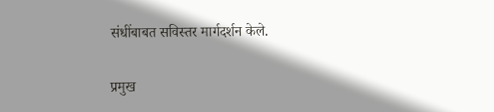संधींबाबत सविस्तर मार्गदर्शन केले.

प्रमुख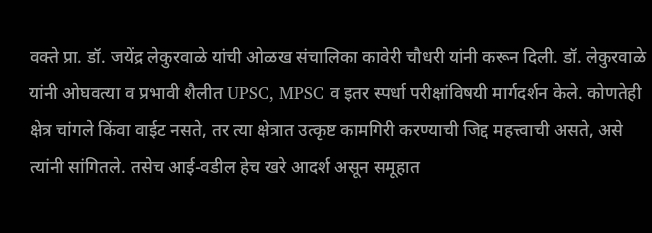वक्ते प्रा. डॉ. जयेंद्र लेकुरवाळे यांची ओळख संचालिका कावेरी चौधरी यांनी करून दिली. डॉ. लेकुरवाळे यांनी ओघवत्या व प्रभावी शैलीत UPSC, MPSC व इतर स्पर्धा परीक्षांविषयी मार्गदर्शन केले. कोणतेही क्षेत्र चांगले किंवा वाईट नसते, तर त्या क्षेत्रात उत्कृष्ट कामगिरी करण्याची जिद्द महत्त्वाची असते, असे त्यांनी सांगितले. तसेच आई-वडील हेच खरे आदर्श असून समूहात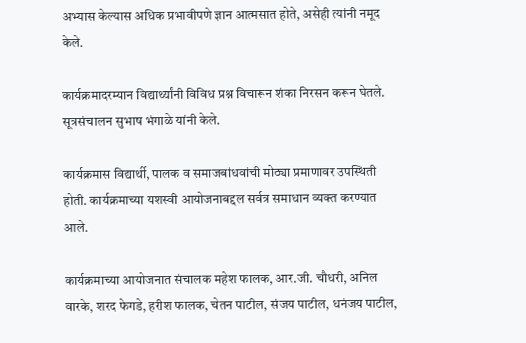अभ्यास केल्यास अधिक प्रभावीपणे ज्ञान आत्मसात होते, असेही त्यांनी नमूद केले.

कार्यक्रमादरम्यान विद्यार्थ्यांनी विविध प्रश्न विचारून शंका निरसन करून घेतले. सूत्रसंचालन सुभाष भंगाळे यांनी केले.

कार्यक्रमास विद्यार्थी, पालक व समाजबांधवांची मोठ्या प्रमाणावर उपस्थिती होती. कार्यक्रमाच्या यशस्वी आयोजनाबद्दल सर्वत्र समाधान व्यक्त करण्यात आले.

कार्यक्रमाच्या आयोजनात संचालक महेश फालक, आर.जी. चौधरी, अनिल वारके, शरद फेगडे, हरीश फालक, चेतन पाटील, संजय पाटील, धनंजय पाटील,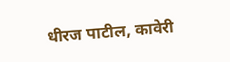धीरज पाटील, कावेरी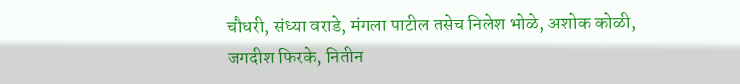चौधरी, संध्या वराडे, मंगला पाटील तसेच निलेश भोळे, अशोक कोळी, जगदीश फिरके, नितीन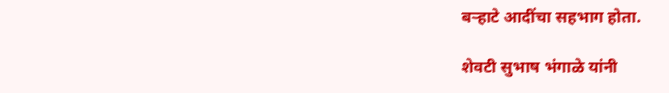बऱ्हाटे आदींचा सहभाग होता.

शेवटी सुभाष भंगाळे यांनी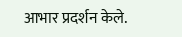आभार प्रदर्शन केले.